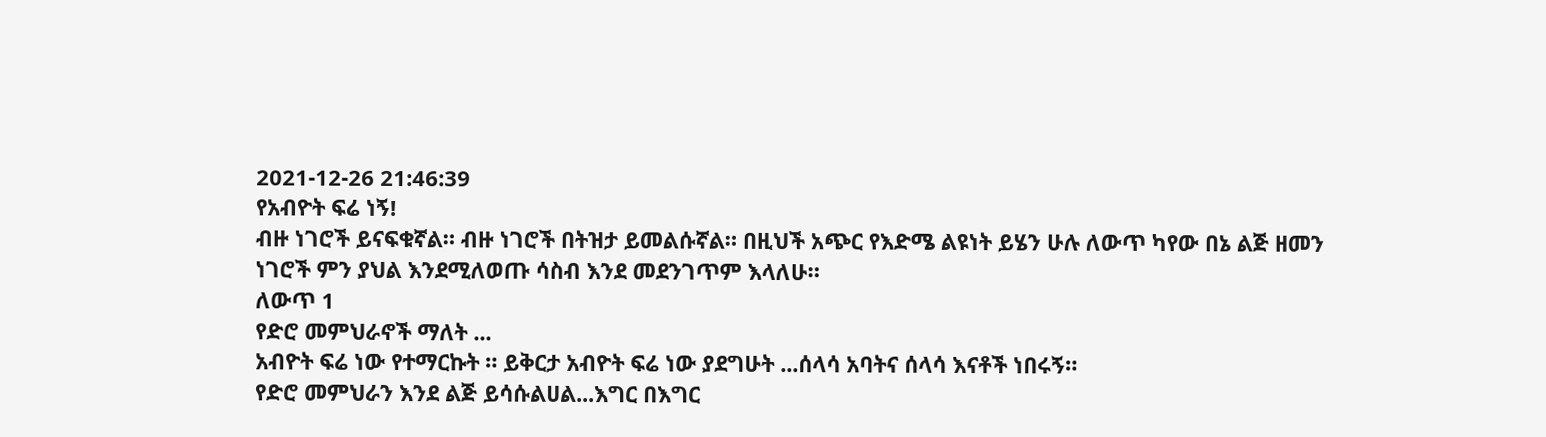2021-12-26 21:46:39
የአብዮት ፍሬ ነኝ!
ብዙ ነገሮች ይናፍቁኛል። ብዙ ነገሮች በትዝታ ይመልሱኛል። በዚህች አጭር የእድሜ ልዩነት ይሄን ሁሉ ለውጥ ካየው በኔ ልጅ ዘመን ነገሮች ምን ያህል እንደሚለወጡ ሳስብ እንደ መደንገጥም እላለሁ።
ለውጥ 1
የድሮ መምህራኖች ማለት ...
አብዮት ፍሬ ነው የተማርኩት ። ይቅርታ አብዮት ፍሬ ነው ያደግሁት ...ሰላሳ አባትና ሰላሳ እናቶች ነበሩኝ።
የድሮ መምህራን እንደ ልጅ ይሳሱልሀል...እግር በእግር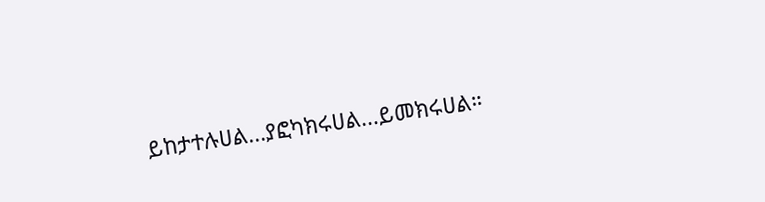ይከታተሉሀል...ያፎካክሩሀል...ይመክሩሀል።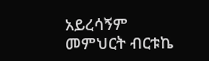አይረሳኝም
መምህርት ብርቱኬ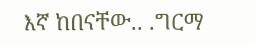እኛ ከበናቸው.. .ግርማ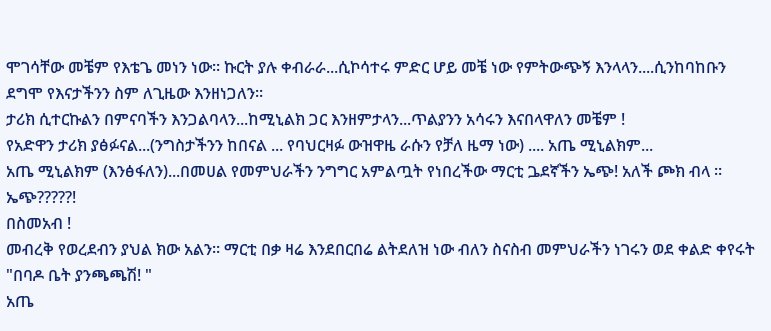ሞገሳቸው መቼም የእቴጌ መነን ነው። ኩርት ያሉ ቀብራራ...ሲኮሳተሩ ምድር ሆይ መቼ ነው የምትውጭኝ እንላላን....ሲንከባከቡን ደግሞ የእናታችንን ስም ለጊዜው እንዘነጋለን።
ታሪክ ሲተርኩልን በምናባችን እንጋልባላን...ከሚኒልክ ጋር እንዘምታላን...ጥልያንን አሳሩን እናበላዋለን መቼም !
የአድዋን ታሪክ ያፅፉናል...(ንግስታችንን ከበናል ... የባህርዛፉ ውዝዋዜ ራሱን የቻለ ዜማ ነው) .... አጤ ሚኒልክም...
አጤ ሚኒልክም (እንፅፋለን)...በመሀል የመምህራችን ንግግር አምልጧት የነበረችው ማርቲ ጔደኛችን ኤጭ! አለች ጮክ ብላ ።
ኤጭ?????!
በስመአብ !
መብረቅ የወረደብን ያህል ክው አልን። ማርቲ በቃ ዛሬ እንደበርበሬ ልትደለዝ ነው ብለን ስናስብ መምህራችን ነገሩን ወደ ቀልድ ቀየሩት
"በባዶ ቤት ያንጫጫሽ! "
አጤ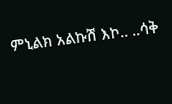ምኒልክ አልኩሽ እኮ.. ..ሳቅ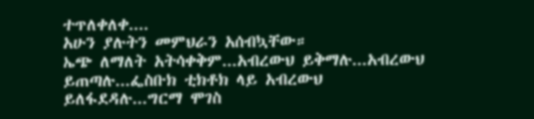ተጥለቀለቀ....
አሁን ያሉትን መምህራን አሰብኳቸው።
ኤጭ ለማለት አትሳቀቅም...አብረውህ ይቅማሉ...አብረውህ ይጠጣሉ...ፌስቡክ ቲክቶክ ላይ አብረውህ ይለፋደዳሉ...ግርማ ሞገስ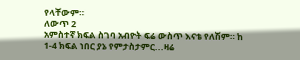የላቸውም።
ለውጥ 2
አምስተኛ ክፍል ስገባ አብዮት ፍሬ ውስጥ እናቴ የለሽም። ከ 1-4 ክፍል ነበር ያኔ የምታስታምር...ዛሬ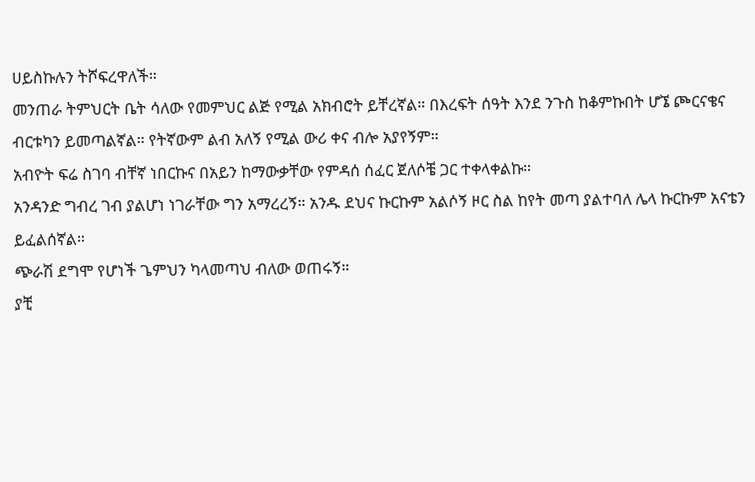ሀይስኩሉን ትሾፍረዋለች።
መንጠራ ትምህርት ቤት ሳለው የመምህር ልጅ የሚል አክብሮት ይቸረኛል። በእረፍት ሰዓት እንደ ንጉስ ከቆምኩበት ሆኜ ጮርናቄና ብርቱካን ይመጣልኛል። የትኛውም ልብ አለኝ የሚል ውሪ ቀና ብሎ አያየኝም።
አብዮት ፍሬ ስገባ ብቸኛ ነበርኩና በአይን ከማውቃቸው የምዳሰ ሰፈር ጀለሶቼ ጋር ተቀላቀልኩ።
አንዳንድ ግብረ ገብ ያልሆነ ነገራቸው ግን አማረረኝ። አንዱ ደህና ኩርኩም አልሶኝ ዞር ስል ከየት መጣ ያልተባለ ሌላ ኩርኩም አናቴን ይፈልሰኛል።
ጭራሽ ደግሞ የሆነች ጌምህን ካላመጣህ ብለው ወጠሩኝ።
ያቺ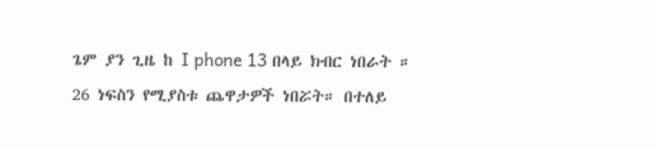ጌም ያን ጊዜ ከ I phone 13 በላይ ክብር ነበራት ።
26 ነፍስን የሚያስቱ ጨዋታዎች ነበሯት። በተለይ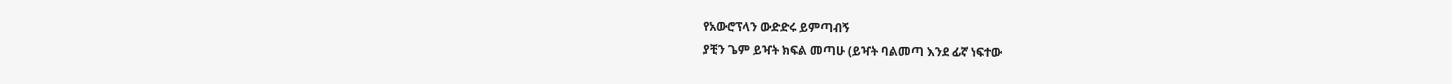የአውሮፕላን ውድድሩ ይምጣብኝ
ያቺን ጌም ይዣት ክፍል መጣሁ (ይዣት ባልመጣ እንደ ፊኛ ነፍተው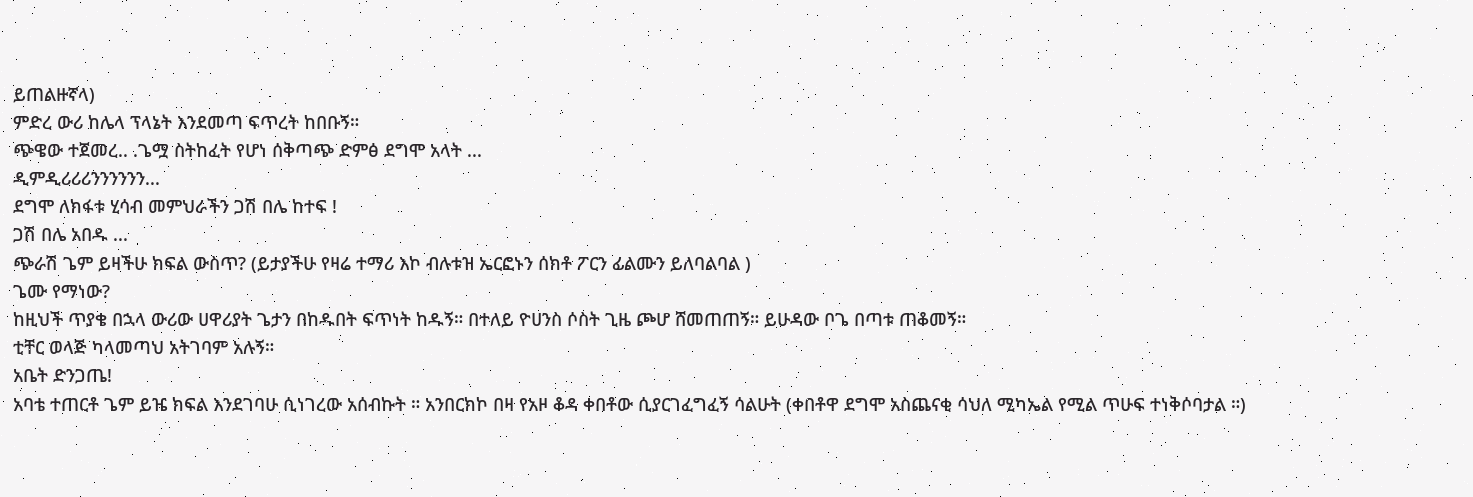ይጠልዙኛላ)
ምድረ ውሪ ከሌላ ፕላኔት እንደመጣ ፍጥረት ከበቡኝ።
ጭዌው ተጀመረ.. .ጌሟ ስትከፈት የሆነ ሰቅጣጭ ድምፅ ደግሞ አላት ...
ዲምዲሪሪሪንንንንንን...
ደግሞ ለክፋቱ ሂሳብ መምህራችን ጋሽ በሌ ከተፍ !
ጋሽ በሌ አበዱ ...
ጭራሽ ጌም ይዛችሁ ክፍል ውስጥ? (ይታያችሁ የዛሬ ተማሪ እኮ ብሉቱዝ ኤርፎኑን ሰክቶ ፖርን ፊልሙን ይለባልባል )
ጌሙ የማነው?
ከዚህች ጥያቄ በኋላ ውሪው ሀዋሪያት ጌታን በከዱበት ፍጥነት ከዱኝ። በተለይ ዮሀንስ ሶስት ጊዜ ጮሆ ሸመጠጠኝ። ይሁዳው ቦጌ በጣቱ ጠቆመኝ።
ቲቸር ወላጅ ካላመጣህ አትገባም አሉኝ።
አቤት ድንጋጤ!
አባቴ ተጠርቶ ጌም ይዤ ክፍል እንደገባሁ ሲነገረው አሰብኩት ። አንበርክኮ በዛ የአዞ ቆዳ ቀበቶው ሲያርገፈግፈኝ ሳልሁት (ቀበቶዋ ደግሞ አስጨናቂ ሳህለ ሚካኤል የሚል ጥሁፍ ተነቅሶባታል ።)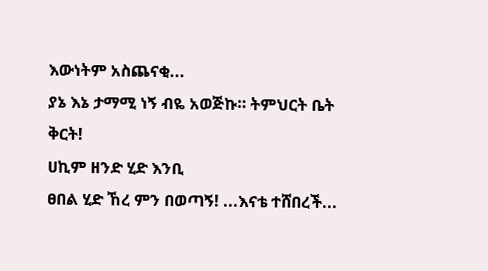እውነትም አስጨናቂ...
ያኔ እኔ ታማሚ ነኝ ብዬ አወጅኩ። ትምህርት ቤት ቅርት!
ሀኪም ዘንድ ሂድ እንቢ
ፀበል ሂድ ኸረ ምን በወጣኝ! ...እናቴ ተሸበረች...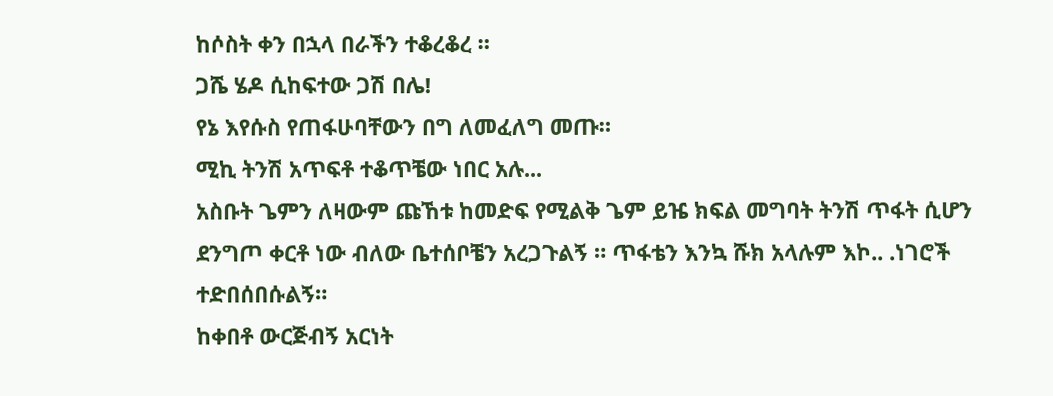ከሶስት ቀን በኋላ በራችን ተቆረቆረ ።
ጋሼ ሄዶ ሲከፍተው ጋሽ በሌ!
የኔ እየሱስ የጠፋሁባቸውን በግ ለመፈለግ መጡ።
ሚኪ ትንሽ አጥፍቶ ተቆጥቼው ነበር አሉ...
አስቡት ጌምን ለዛውም ጩኸቱ ከመድፍ የሚልቅ ጌም ይዤ ክፍል መግባት ትንሽ ጥፋት ሲሆን
ደንግጦ ቀርቶ ነው ብለው ቤተሰቦቼን አረጋጉልኝ ። ጥፋቴን እንኳ ሹክ አላሉም እኮ.. .ነገሮች ተድበሰበሱልኝ።
ከቀበቶ ውርጅብኝ አርነት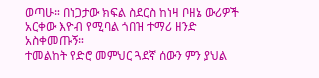ወጣሁ። በነጋታው ክፍል ስደርስ ከነዛ ቦዘኔ ውሪዎች አርቀው እዮብ የሚባል ጎበዝ ተማሪ ዘንድ አስቀመጡኝ።
ተመልከት የድሮ መምህር ጓደኛ ሰውን ምን ያህል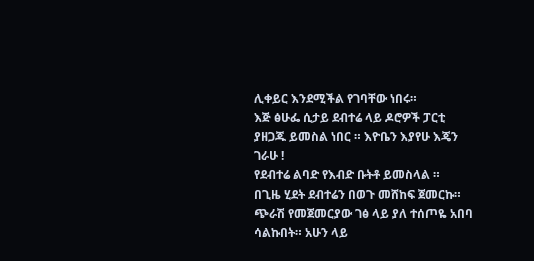ሊቀይር እንደሚችል የገባቸው ነበሩ።
እጅ ፅሁፌ ሲታይ ደብተሬ ላይ ዶሮዎች ፓርቲ ያዘጋጁ ይመስል ነበር ። እዮቤን እያየሁ እጄን ገራሁ !
የደብተሬ ልባድ የእብድ ቡትቶ ይመስላል ።
በጊዜ ሂደት ደብተሬን በወጉ መሸከፍ ጀመርኩ። ጭራሽ የመጀመርያው ገፅ ላይ ያለ ተሰጦዬ አበባ ሳልኩበት። አሁን ላይ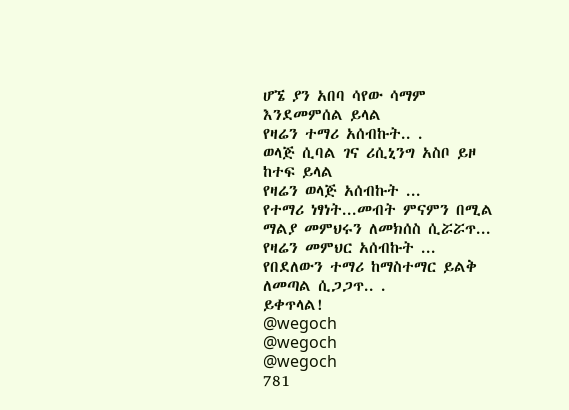ሆኜ ያን አበባ ሳየው ሳማም እንደመምሰል ይላል
የዛሬን ተማሪ አሰብኩት.. .
ወላጅ ሲባል ገና ሪሲኒንግ አስቦ ይዞ ከተፍ ይላል
የዛሬን ወላጅ አሰብኩት ...
የተማሪ ነፃነት...መብት ምናምን በሚል ማልያ መምህሩን ለመክሰስ ሲሯሯጥ...
የዛሬን መምህር አሰብኩት ...
የበደለውን ተማሪ ከማስተማር ይልቅ ለመጣል ሲጋጋጥ.. .
ይቀጥላል!
@wegoch
@wegoch
@wegoch
781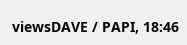viewsDAVE / PAPI, 18:46